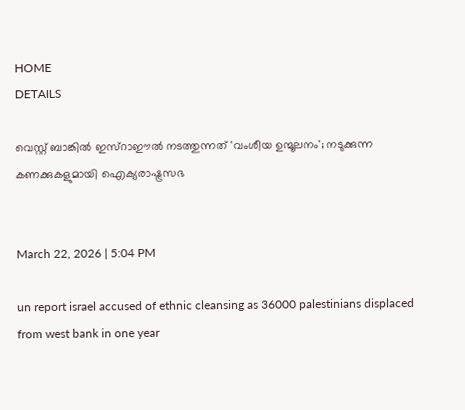HOME
DETAILS

വെസ്റ്റ് ബാങ്കിൽ ഇസ്റാഈൽ നടത്തുന്നത് 'വംശീയ ഉന്മൂലനം'; നടുക്കുന്ന കണക്കുകളുമായി ഐക്യരാഷ്ട്രസഭ


March 22, 2026 | 5:04 PM

un report israel accused of ethnic cleansing as 36000 palestinians displaced from west bank in one year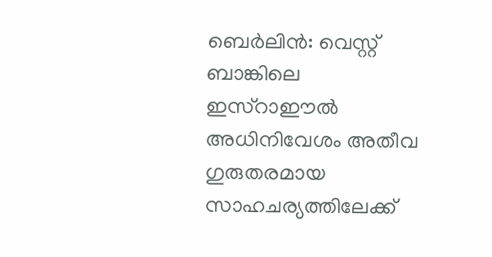ബെർലിൻ: വെസ്റ്റ് ബാങ്കിലെ ഇസ്റാഈൽ അധിനിവേശം അതീവ ഗുരുതരമായ സാഹചര്യത്തിലേക്ക്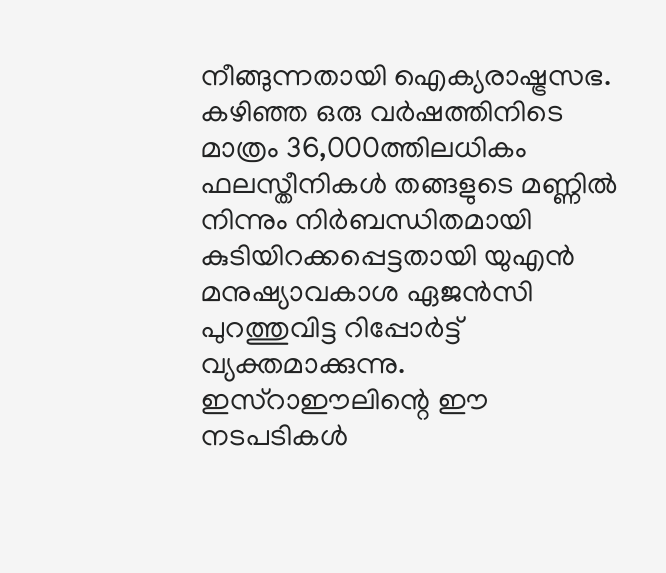നീങ്ങുന്നതായി ഐക്യരാഷ്ട്രസഭ. കഴിഞ്ഞ ഒരു വർഷത്തിനിടെ മാത്രം 36,000ത്തിലധികം ഫലസ്തീനികൾ തങ്ങളുടെ മണ്ണിൽ നിന്നും നിർബന്ധിതമായി കുടിയിറക്കപ്പെട്ടതായി യുഎൻ മനുഷ്യാവകാശ ഏജൻസി പുറത്തുവിട്ട റിപ്പോർട്ട് വ്യക്തമാക്കുന്നു. ഇസ്റാഈലിന്റെ ഈ നടപടികൾ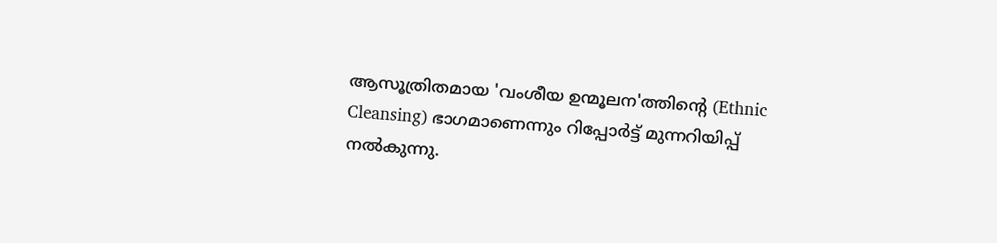ആസൂത്രിതമായ 'വംശീയ ഉന്മൂലന'ത്തിന്റെ (Ethnic Cleansing) ഭാഗമാണെന്നും റിപ്പോർട്ട് മുന്നറിയിപ്പ് നൽകുന്നു.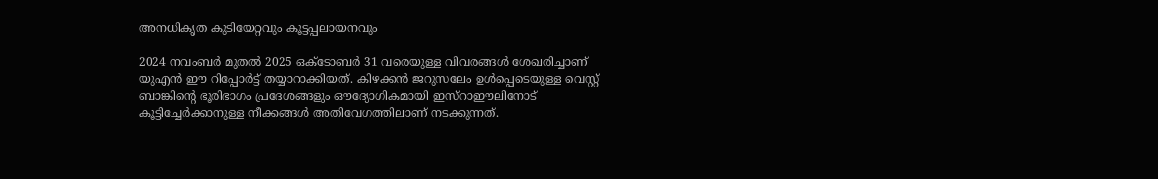അനധികൃത കുടിയേറ്റവും കൂട്ടപ്പലായനവും

2024 നവംബർ മുതൽ 2025 ഒക്ടോബർ 31 വരെയുള്ള വിവരങ്ങൾ ശേഖരിച്ചാണ് യുഎൻ ഈ റിപ്പോർട്ട് തയ്യാറാക്കിയത്. കിഴക്കൻ ജറുസലേം ഉൾപ്പെടെയുള്ള വെസ്റ്റ് ബാങ്കിന്റെ ഭൂരിഭാഗം പ്രദേശങ്ങളും ഔദ്യോഗികമായി ഇസ്റാഈലിനോട് കൂട്ടിച്ചേർക്കാനുള്ള നീക്കങ്ങൾ അതിവേഗത്തിലാണ് നടക്കുന്നത്.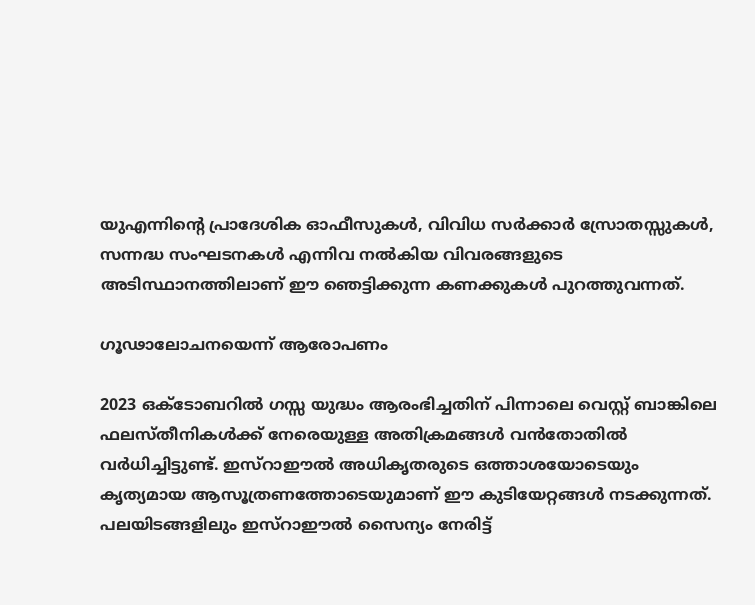യുഎന്നിന്റെ പ്രാദേശിക ഓഫീസുകൾ, വിവിധ സർക്കാർ സ്രോതസ്സുകൾ, സന്നദ്ധ സംഘടനകൾ എന്നിവ നൽകിയ വിവരങ്ങളുടെ അടിസ്ഥാനത്തിലാണ് ഈ ഞെട്ടിക്കുന്ന കണക്കുകൾ പുറത്തുവന്നത്.

ഗൂഢാലോചനയെന്ന് ആരോപണം

2023 ഒക്ടോബറിൽ ഗസ്സ യുദ്ധം ആരംഭിച്ചതിന് പിന്നാലെ വെസ്റ്റ് ബാങ്കിലെ ഫലസ്തീനികൾക്ക് നേരെയുള്ള അതിക്രമങ്ങൾ വൻതോതിൽ വർധിച്ചിട്ടുണ്ട്. ഇസ്റാഈൽ അധികൃതരുടെ ഒത്താശയോടെയും കൃത്യമായ ആസൂത്രണത്തോടെയുമാണ് ഈ കുടിയേറ്റങ്ങൾ നടക്കുന്നത്. പലയിടങ്ങളിലും ഇസ്റാഈൽ സൈന്യം നേരിട്ട്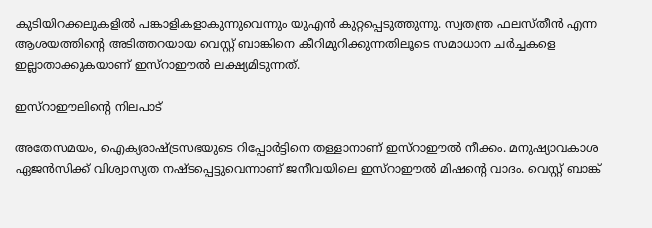കുടിയിറക്കലുകളിൽ പങ്കാളികളാകുന്നുവെന്നും യുഎൻ കുറ്റപ്പെടുത്തുന്നു. സ്വതന്ത്ര ഫലസ്തീൻ എന്ന ആശയത്തിന്റെ അടിത്തറയായ വെസ്റ്റ് ബാങ്കിനെ കീറിമുറിക്കുന്നതിലൂടെ സമാധാന ചർച്ചകളെ ഇല്ലാതാക്കുകയാണ് ഇസ്റാഈൽ ലക്ഷ്യമിടുന്നത്.

ഇസ്റാഈലിന്റെ നിലപാട്

അതേസമയം, ഐക്യരാഷ്ട്രസഭയുടെ റിപ്പോർട്ടിനെ തള്ളാനാണ് ഇസ്റാഈൽ നീക്കം. മനുഷ്യാവകാശ ഏജൻസിക്ക് വിശ്വാസ്യത നഷ്ടപ്പെട്ടുവെന്നാണ് ജനീവയിലെ ഇസ്റാഈൽ മിഷന്റെ വാദം. വെസ്റ്റ് ബാങ്ക്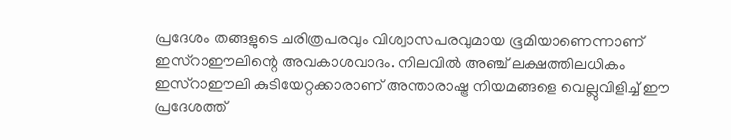പ്രദേശം തങ്ങളുടെ ചരിത്രപരവും വിശ്വാസപരവുമായ ഭൂമിയാണെന്നാണ് ഇസ്റാഈലിന്റെ അവകാശവാദം. നിലവിൽ അഞ്ച് ലക്ഷത്തിലധികം ഇസ്റാഈലി കുടിയേറ്റക്കാരാണ് അന്താരാഷ്ട്ര നിയമങ്ങളെ വെല്ലുവിളിച്ച് ഈ പ്രദേശത്ത്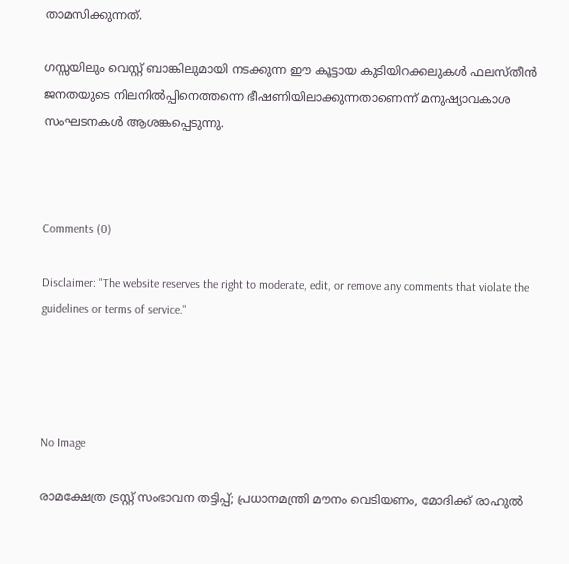താമസിക്കുന്നത്.

ഗസ്സയിലും വെസ്റ്റ് ബാങ്കിലുമായി നടക്കുന്ന ഈ കൂട്ടായ കുടിയിറക്കലുകൾ ഫലസ്തീൻ ജനതയുടെ നിലനിൽപ്പിനെത്തന്നെ ഭീഷണിയിലാക്കുന്നതാണെന്ന് മനുഷ്യാവകാശ സംഘടനകൾ ആശങ്കപ്പെടുന്നു.



Comments (0)

Disclaimer: "The website reserves the right to moderate, edit, or remove any comments that violate the guidelines or terms of service."




No Image

രാമക്ഷേത്ര ട്രസ്റ്റ് സംഭാവന തട്ടിപ്പ്; പ്രധാനമന്ത്രി മൗനം വെടിയണം, മോദിക്ക് രാഹുല്‍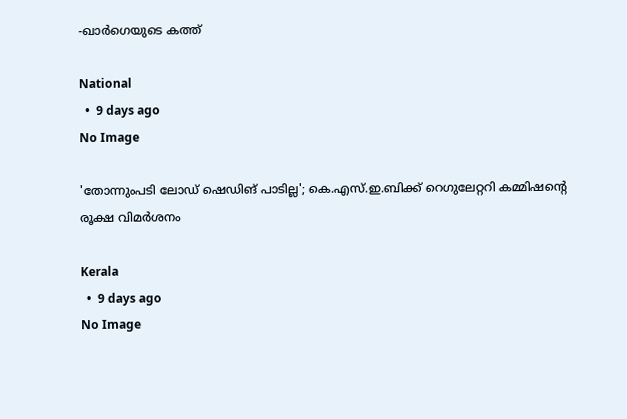-ഖാര്‍ഗെയുടെ കത്ത്

National
  •  9 days ago
No Image

'തോന്നുംപടി ലോഡ് ഷെഡിങ് പാടില്ല'; കെ.എസ്.ഇ.ബിക്ക് റെഗുലേറ്ററി കമ്മിഷന്റെ രൂക്ഷ വിമര്‍ശനം

Kerala
  •  9 days ago
No Image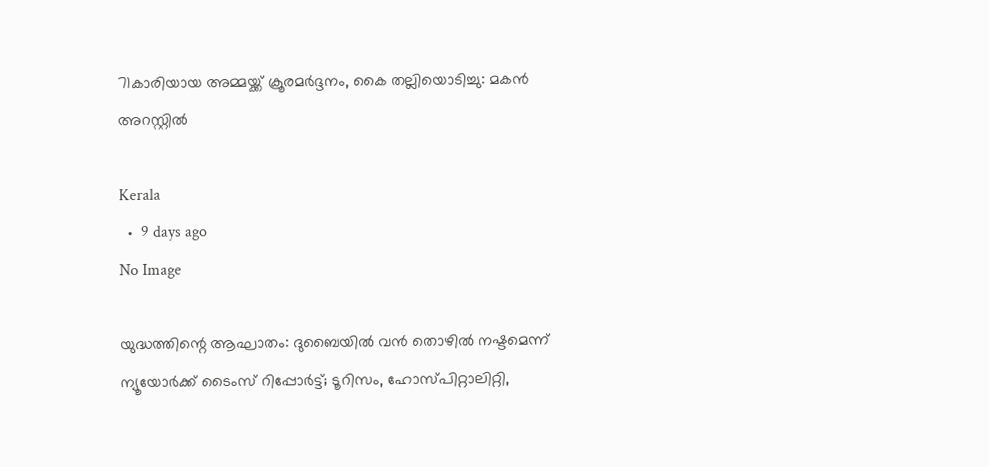71കാരിയായ അമ്മയ്ക്ക് ക്രൂരമര്‍ദ്ദനം, കൈ തല്ലിയൊടിച്ചു: മകന്‍ അറസ്റ്റില്‍

Kerala
  •  9 days ago
No Image

യുദ്ധത്തിന്റെ ആഘാതം: ദുബൈയിൽ വൻ തൊഴിൽ നഷ്ടമെന്ന് ന്യൂയോർക്ക് ടൈംസ് റിപ്പോർട്ട്; ടൂറിസം, ഹോസ്പിറ്റാലിറ്റി,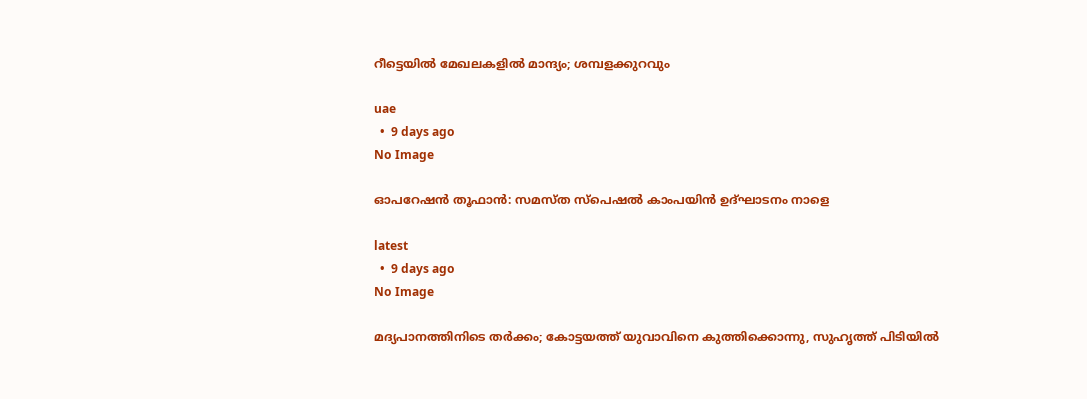റീട്ടെയിൽ മേഖലകളിൽ മാന്ദ്യം; ശമ്പളക്കുറവും

uae
  •  9 days ago
No Image

ഓപറേഷന്‍ തൂഫാന്‍: സമസ്ത സ്പെഷല്‍ കാംപയിന്‍ ഉദ്ഘാടനം നാളെ

latest
  •  9 days ago
No Image

മദ്യപാനത്തിനിടെ തര്‍ക്കം; കോട്ടയത്ത് യുവാവിനെ കുത്തിക്കൊന്നു, സുഹൃത്ത് പിടിയില്‍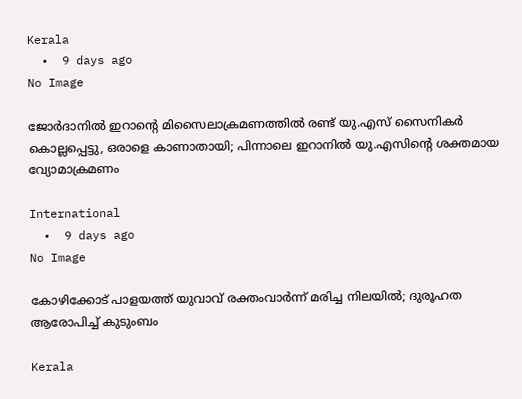Kerala
  •  9 days ago
No Image

ജോര്‍ദാനില്‍ ഇറാന്റെ മിസൈലാക്രമണത്തില്‍ രണ്ട് യു.എസ് സൈനികര്‍ കൊല്ലപ്പെട്ടു, ഒരാളെ കാണാതായി; പിന്നാലെ ഇറാനില്‍ യു.എസിന്റെ ശക്തമായ വ്യോമാക്രമണം

International
  •  9 days ago
No Image

കോഴിക്കോട് പാളയത്ത് യുവാവ് രക്തംവാര്‍ന്ന് മരിച്ച നിലയില്‍; ദുരൂഹത ആരോപിച്ച് കുടുംബം

Kerala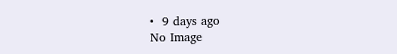•  9 days ago
No Image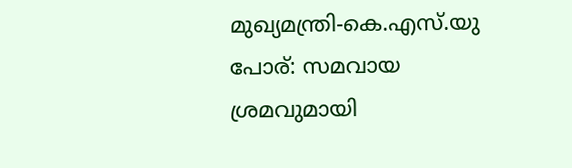മുഖ്യമന്ത്രി-കെ.എസ്.യു പോര്: സമവായ ശ്രമവുമായി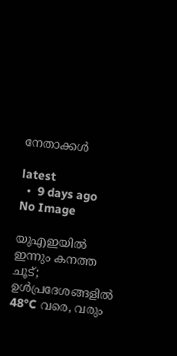നേതാക്കൾ

latest
  •  9 days ago
No Image

യുഎഇയിൽ ഇന്നും കനത്ത ചൂട്; ഉൾപ്രദേശങ്ങളിൽ 48°C വരെ, വരും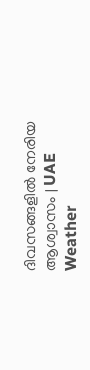ദിവസങ്ങളിൽ നേരിയ ആശ്വാസം | UAE Weather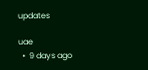updates

uae
  •  9 days ago